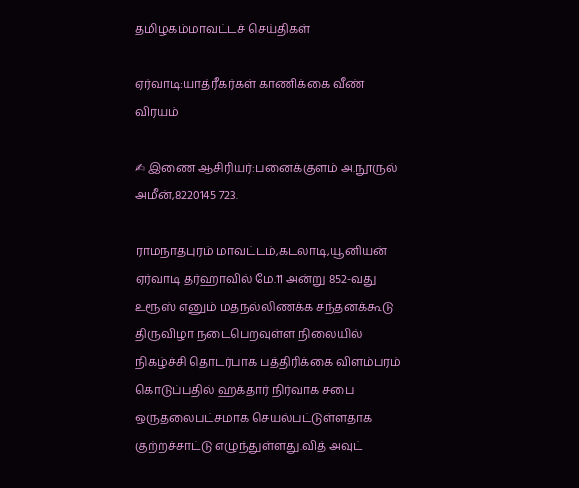தமிழகம்மாவட்டச் செய்திகள்

ஏர்வாடி:யாத்ரீகர்கள் காணிக்கை வீண் விரயம்

✍ இணை ஆசிரியர்:பனைக்குளம் அ.நூருல் அமீன்,8220145 723.

ராமநாதபுரம் மாவட்டம்,கடலாடி,யூனியன் ஏர்வாடி தர்ஹாவில் மே.11 அன்று 852-வது உரூஸ் எனும் மதநல்லிணக்க சந்தனக்கூடு திருவிழா நடைபெறவுள்ள நிலையில் நிகழ்ச்சி தொடர்பாக பத்திரிக்கை விளம்பரம் கொடுப்பதில் ஹக்தார் நிர்வாக சபை ஒருதலைபட்சமாக செயல்பட்டுள்ளதாக குற்றச்சாட்டு எழுந்துள்ளது.வித் அவுட்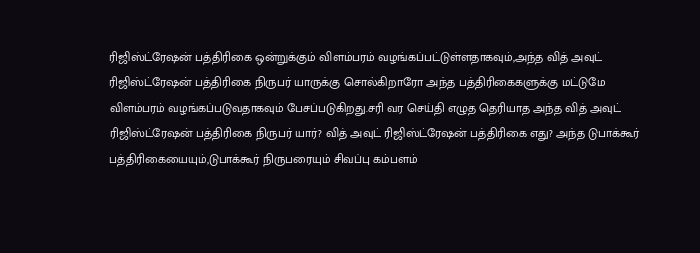ரிஜிஸ்ட்ரேஷன் பத்திரிகை ஒன்றுக்கும் விளம்பரம் வழங்கப்பட்டுள்ளதாகவும்,அந்த வித் அவுட் ரிஜிஸ்ட்ரேஷன் பத்திரிகை நிருபர் யாருக்கு சொல்கிறாரோ அந்த பத்திரிகைகளுக்கு மட்டுமே விளம்பரம் வழங்கப்படுவதாகவும் பேசப்படுகிறது.சரி வர செய்தி எழுத தெரியாத அந்த வித் அவுட் ரிஜிஸ்ட்ரேஷன் பத்திரிகை நிருபர் யார்? வித் அவுட் ரிஜிஸ்ட்ரேஷன் பத்திரிகை எது? அந்த டுபாக்கூர் பத்திரிகையையும்,டுபாக்கூர் நிருபரையும் சிவப்பு கம்பளம்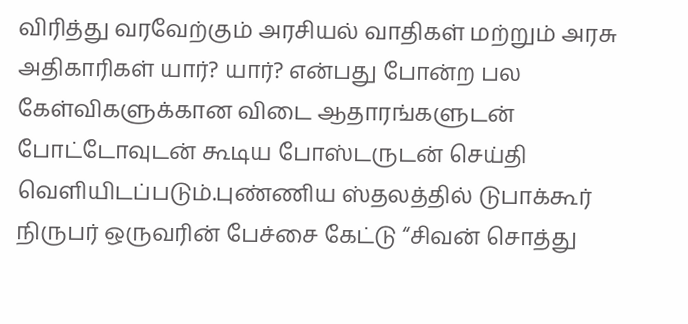விரித்து வரவேற்கும் அரசியல் வாதிகள் மற்றும் அரசு அதிகாரிகள் யார்? யார்? என்பது போன்ற பல கேள்விகளுக்கான விடை ஆதாரங்களுடன் போட்டோவுடன் கூடிய போஸ்டருடன் செய்தி வெளியிடப்படும்.புண்ணிய ஸ்தலத்தில் டுபாக்கூர் நிருபர் ஒருவரின் பேச்சை கேட்டு “சிவன் சொத்து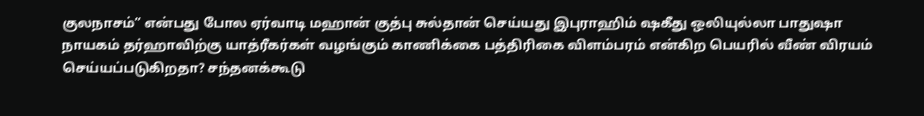குலநாசம்” என்பது போல ஏர்வாடி மஹான் குத்பு சுல்தான் செய்யது இபுராஹிம் ஷகீது ஒலியுல்லா பாதுஷா நாயகம் தர்ஹாவிற்கு யாத்ரீகர்கள் வழங்கும் காணிக்கை பத்திரிகை விளம்பரம் என்கிற பெயரில் வீண் விரயம் செய்யப்படுகிறதா? சந்தனக்கூடு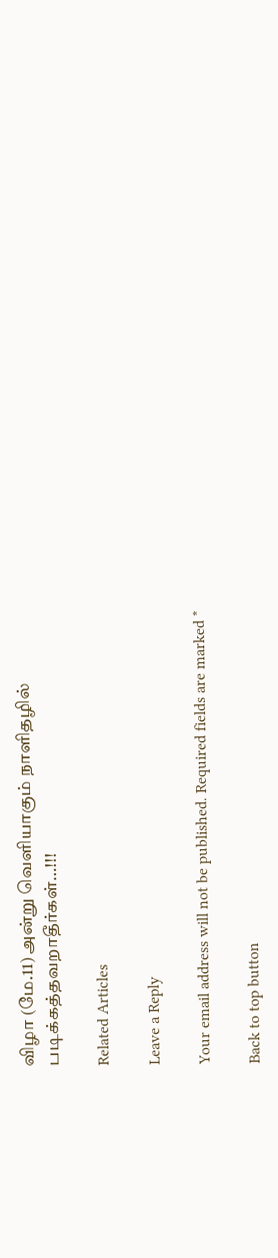விழா (மே.11) அன்று வெளியாகும் நாளிதழில் படிக்கத்தவறாதீர்கள்…!!!

Related Articles

Leave a Reply

Your email address will not be published. Required fields are marked *

Back to top button